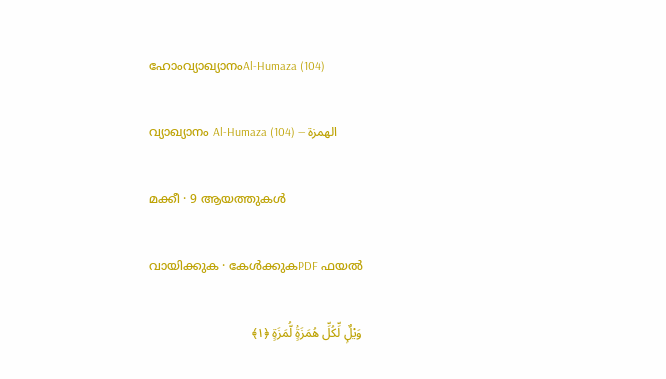ഹോംവ്യാഖ്യാനംAl-Humaza (104)

വ്യാഖ്യാനം Al-Humaza (104) — الهمزة

മക്കീ · 9 ആയത്തുകൾ

വായിക്കുക · കേൾക്കുകPDF ഫയൽ

وَيْلٌۭ لِّكُلِّ هُمَزَةٍۢ لُّمَزَةٍ ﴿١﴾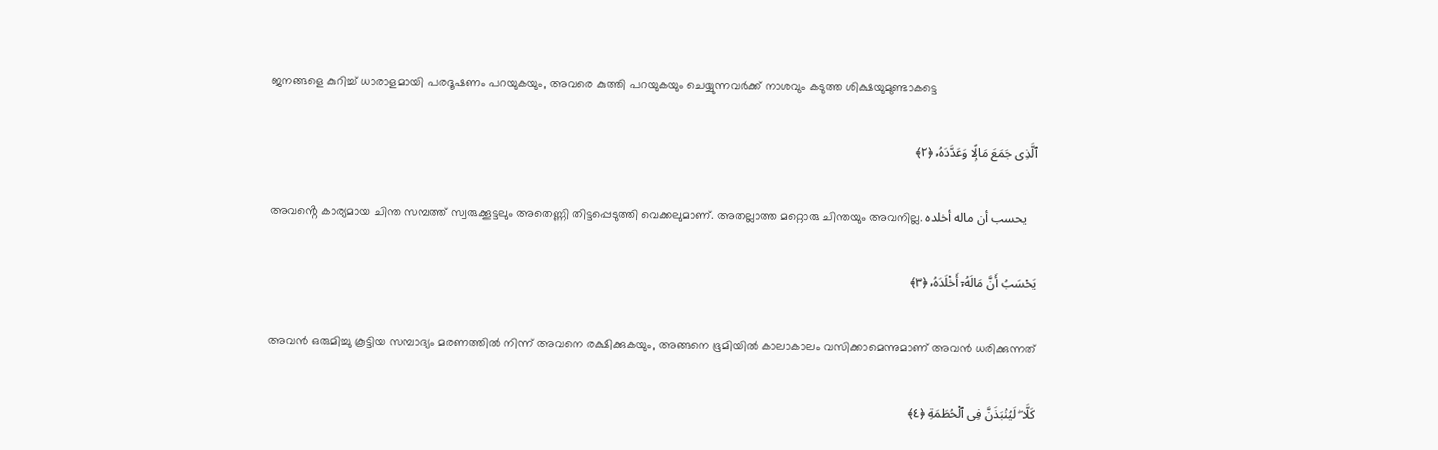ജനങ്ങളെ കുറിച്ച് ധാരാളമായി പരദൂഷണം പറയുകയും, അവരെ കുത്തി പറയുകയും ചെയ്യുന്നവർക്ക് നാശവും കടുത്ത ശിക്ഷയുമുണ്ടാകട്ടെ

ٱلَّذِى جَمَعَ مَالًۭا وَعَدَّدَهُۥ ﴿٢﴾

അവൻ്റെ കാര്യമായ ചിന്ത സമ്പത്ത് സ്വരുക്കൂട്ടലും അതെണ്ണി തിട്ടപ്പെടുത്തി വെക്കലുമാണ്. അതല്ലാത്ത മറ്റൊരു ചിന്തയും അവനില്ല. يحسب أن ماله أخلده

يَحْسَبُ أَنَّ مَالَهُۥٓ أَخْلَدَهُۥ ﴿٣﴾

അവൻ ഒരുമിച്ചു കൂട്ടിയ സമ്പാദ്യം മരണത്തിൽ നിന്ന് അവനെ രക്ഷിക്കുകയും, അങ്ങനെ ഭൂമിയിൽ കാലാകാലം വസിക്കാമെന്നുമാണ് അവൻ ധരിക്കുന്നത്

كَلَّا ۖ لَيُنۢبَذَنَّ فِى ٱلْحُطَمَةِ ﴿٤﴾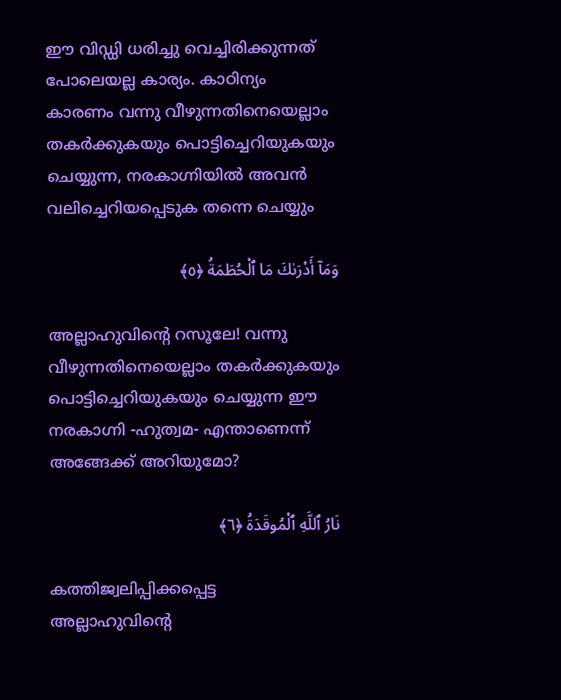ഈ വിഡ്ഡി ധരിച്ചു വെച്ചിരിക്കുന്നത് പോലെയല്ല കാര്യം. കാഠിന്യം കാരണം വന്നു വീഴുന്നതിനെയെല്ലാം തകർക്കുകയും പൊട്ടിച്ചെറിയുകയും ചെയ്യുന്ന, നരകാഗ്നിയിൽ അവൻ വലിച്ചെറിയപ്പെടുക തന്നെ ചെയ്യും

وَمَآ أَدْرَىٰكَ مَا ٱلْحُطَمَةُ ﴿٥﴾

അല്ലാഹുവിൻ്റെ റസൂലേ! വന്നു വീഴുന്നതിനെയെല്ലാം തകർക്കുകയും പൊട്ടിച്ചെറിയുകയും ചെയ്യുന്ന ഈ നരകാഗ്നി -ഹുത്വമ- എന്താണെന്ന് അങ്ങേക്ക് അറിയുമോ?

نَارُ ٱللَّهِ ٱلْمُوقَدَةُ ﴿٦﴾

കത്തിജ്വലിപ്പിക്കപ്പെട്ട അല്ലാഹുവിൻ്റെ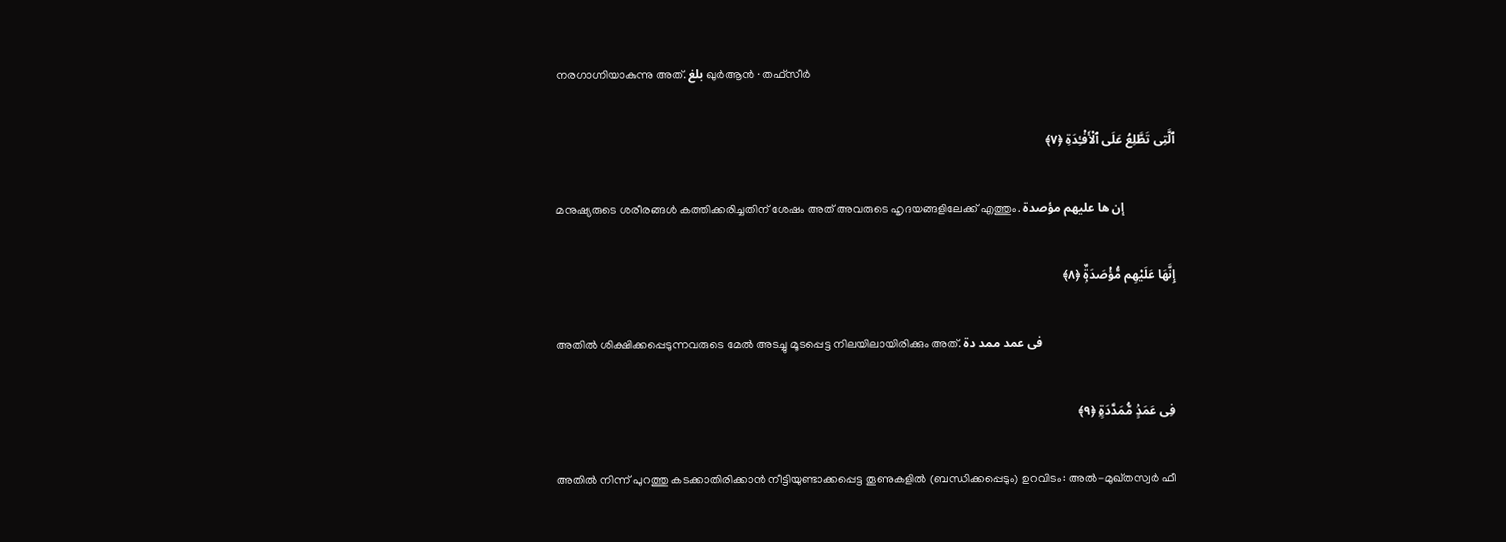നരഗാഗ്നിയാകുന്നു അത്. بلغ ഖുർആൻ · തഫ്സീർ

ٱلَّتِى تَطَّلِعُ عَلَى ٱلْأَفْـِٔدَةِ ﴿٧﴾

മനുഷ്യരുടെ ശരീരങ്ങൾ കത്തിക്കരിച്ചതിന് ശേഷം അത് അവരുടെ ഹൃദയങ്ങളിലേക്ക് എത്തും. إن ها عليهم مؤصدة

إِنَّهَا عَلَيْهِم مُّؤْصَدَةٌۭ ﴿٨﴾

അതിൽ ശിക്ഷിക്കപ്പെടുന്നവരുടെ മേൽ അടച്ചു മൂടപ്പെട്ട നിലയിലായിരിക്കും അത്. فى عمد ممد دة

فِى عَمَدٍۢ مُّمَدَّدَةٍۭ ﴿٩﴾

അതിൽ നിന്ന് പുറത്തു കടക്കാതിരിക്കാൻ നീട്ടിയുണ്ടാക്കപ്പെട്ട തൂണുകളിൽ (ബന്ധിക്കപ്പെടും) ഉറവിടം: അൽ-മുഖ്തസ്വർ ഫീ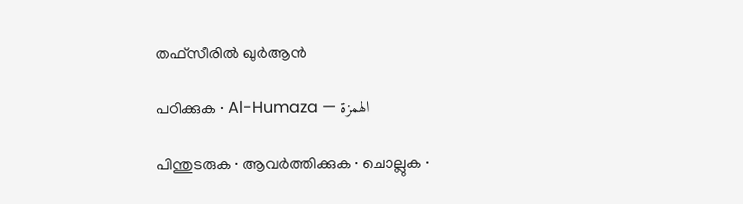തഫ്സീരിൽ ഖുർആൻ

പഠിക്കുക · Al-Humaza — الهمزة

പിന്തുടരുക · ആവർത്തിക്കുക · ചൊല്ലുക ·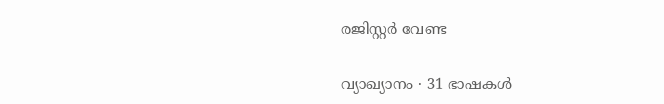രജിസ്റ്റർ വേണ്ട

വ്യാഖ്യാനം · 31 ഭാഷകൾ